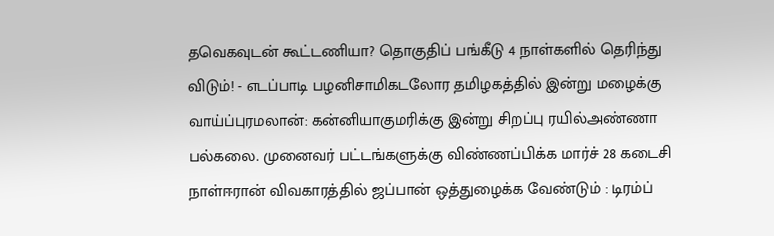தவெகவுடன் கூட்டணியா? தொகுதிப் பங்கீடு 4 நாள்களில் தெரிந்து விடும்! - எடப்பாடி பழனிசாமிகடலோர தமிழகத்தில் இன்று மழைக்கு வாய்ப்புரமலான்: கன்னியாகுமரிக்கு இன்று சிறப்பு ரயில்அண்ணா பல்கலை. முனைவர் பட்டங்களுக்கு விண்ணப்பிக்க மார்ச் 28 கடைசி நாள்ஈரான் விவகாரத்தில் ஜப்பான் ஒத்துழைக்க வேண்டும் : டிரம்ப்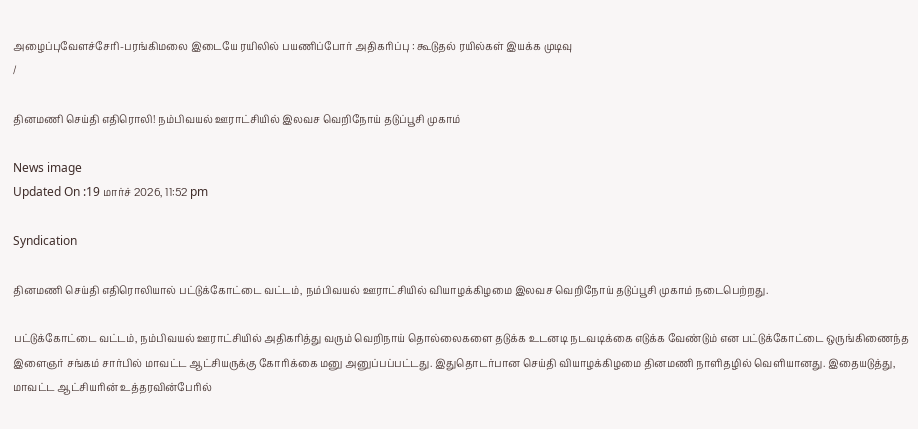அழைப்புவேளச்சேரி-பரங்கிமலை இடையே ரயிலில் பயணிப்போர் அதிகரிப்பு : கூடுதல் ரயில்கள் இயக்க முடிவு
/

தினமணி செய்தி எதிரொலி! நம்பிவயல் ஊராட்சியில் இலவச வெறிநோய் தடுப்பூசி முகாம்

News image
Updated On :19 மார்ச் 2026, 11:52 pm

Syndication

தினமணி செய்தி எதிரொலியால் பட்டுக்கோட்டை வட்டம், நம்பிவயல் ஊராட்சியில் வியாழக்கிழமை இலவச வெறிநோய் தடுப்பூசி முகாம் நடைபெற்றது.

பட்டுக்கோட்டை வட்டம், நம்பிவயல் ஊராட்சியில் அதிகரித்து வரும் வெறிநாய் தொல்லைகளை தடுக்க உடனடி நடவடிக்கை எடுக்க வேண்டும் என பட்டுக்கோட்டை ஒருங்கிணைந்த இளைஞர் சங்கம் சார்பில் மாவட்ட ஆட்சியருக்கு கோரிக்கை மனு அனுப்பப்பட்டது. இதுதொடர்பான செய்தி வியாழக்கிழமை தினமணி நாளிதழில் வெளியானது. இதையடுத்து, மாவட்ட ஆட்சியரின் உத்தரவின்பேரில்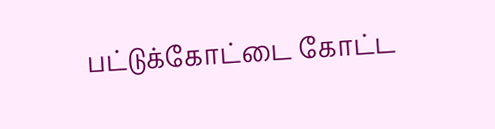பட்டுக்கோட்டை கோட்ட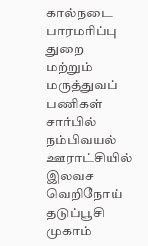கால்நடை பாரமரிப்பு துறை மற்றும் மருத்துவப் பணிகள் சார்பில் நம்பிவயல் ஊராட்சியில் இலவச வெறிநோய் தடுப்பூசி முகாம்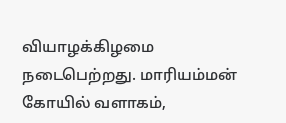வியாழக்கிழமை நடைபெற்றது. மாரியம்மன் கோயில் வளாகம்,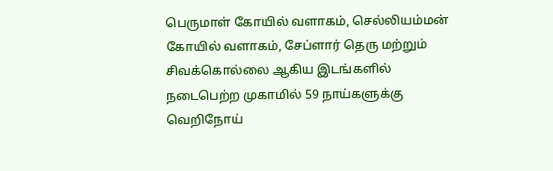பெருமாள் கோயில் வளாகம், செல்லியம்மன் கோயில் வளாகம், சேப்ளார் தெரு மற்றும் சிவக்கொல்லை ஆகிய இடங்களில் நடைபெற்ற முகாமில் 59 நாய்களுக்கு வெறிநோய்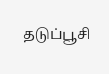தடுப்பூசி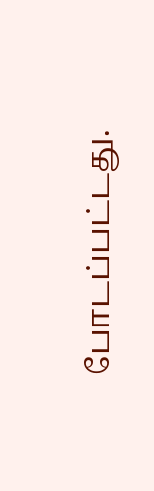போடப்பட்டது.